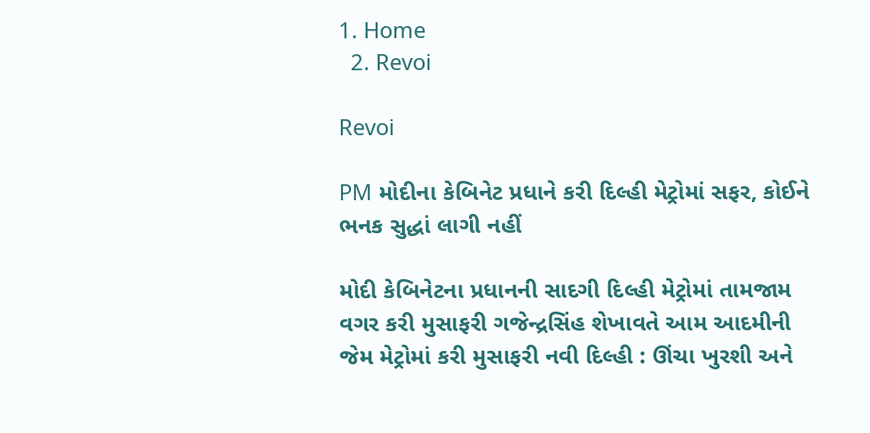1. Home
  2. Revoi

Revoi

PM મોદીના કેબિનેટ પ્રધાને કરી દિલ્હી મેટ્રોમાં સફર, કોઈને ભનક સુદ્ધાં લાગી નહીં

મોદી કેબિનેટના પ્રધાનની સાદગી દિલ્હી મેટ્રોમાં તામજામ વગર કરી મુસાફરી ગજેન્દ્રસિંહ શેખાવતે આમ આદમીની જેમ મેટ્રોમાં કરી મુસાફરી નવી દિલ્હી : ઊંચા ખુરશી અને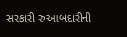સરકારી રુઆબદારીની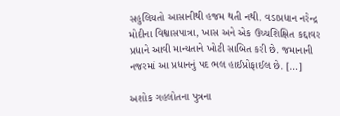સહુલિયતો આસાનીથી હજમ થતી નથી. વડાપ્રધાન નરેન્દ્ર મોદીના વિશ્વાસપાત્રા, ખાસ અને એક ઉચ્ચશિક્ષિત કદ્દાવર પ્રધાને આવી માન્યતાને ખોટી સાબિત કરી છે. જમાનાની નજરમાં આ પ્રધાનનું પદ ભલ હાઈપ્રોફાઈલ છે. […]

અશોક ગહલોતના પુત્રના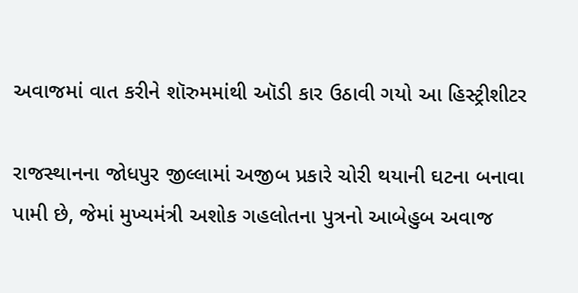અવાજમાં વાત કરીને શૉરુમમાંથી ઑડી કાર ઉઠાવી ગયો આ હિસ્ટ્રીશીટર

રાજસ્થાનના જોધપુર જીલ્લામાં અજીબ પ્રકારે ચોરી થયાની ઘટના બનાવા પામી છે, જેમાં મુખ્યમંત્રી અશોક ગહલોતના પુત્રનો આબેહુબ અવાજ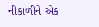નીકાળીને એક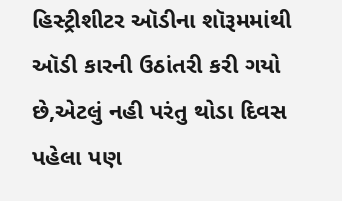હિસ્ટ્રીશીટર ઑડીના શૉરૂમમાંથી ઑડી કારની ઉઠાંતરી કરી ગયો છે,એટલું નહી પરંતુ થોડા દિવસ પહેલા પણ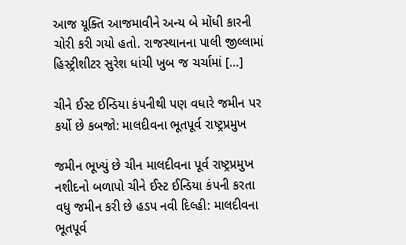આજ યૂક્તિ આજમાવીને અન્ય બે મોંધી કારની ચોરી કરી ગયો હતો. રાજસ્થાનના પાલી જીલ્લામાં હિસ્ટ્રીશીટર સુરેશ ધાંચી ખુબ જ ચર્ચામાં […]

ચીને ઈસ્ટ ઈન્ડિયા કંપનીથી પણ વધારે જમીન પર કર્યો છે કબજો: માલદીવના ભૂતપૂર્વ રાષ્ટ્રપ્રમુખ

જમીન ભૂખ્યું છે ચીન માલદીવના પૂર્વ રાષ્ટ્રપ્રમુખ નશીદનો બળાપો ચીને ઈસ્ટ ઈન્ડિયા કંપની કરતા વધુ જમીન કરી છે હડપ નવી દિલ્હી: માલદીવના ભૂતપૂર્વ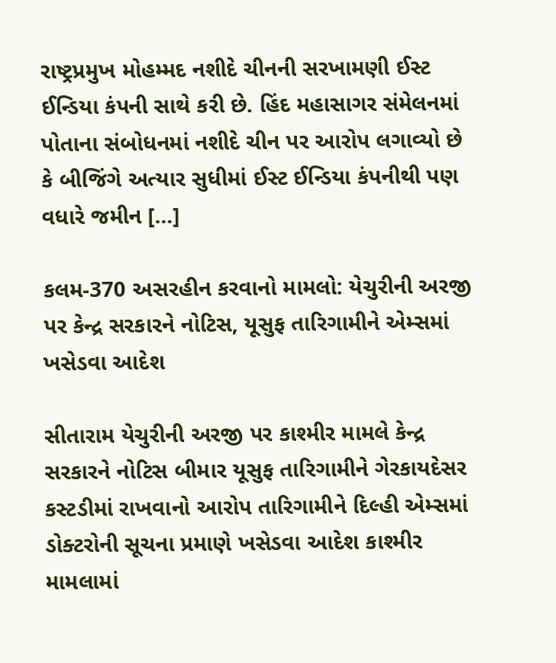રાષ્ટ્રપ્રમુખ મોહમ્મદ નશીદે ચીનની સરખામણી ઈસ્ટ ઈન્ડિયા કંપની સાથે કરી છે. હિંદ મહાસાગર સંમેલનમાં પોતાના સંબોધનમાં નશીદે ચીન પર આરોપ લગાવ્યો છે કે બીજિંગે અત્યાર સુધીમાં ઈસ્ટ ઈન્ડિયા કંપનીથી પણ વધારે જમીન […]

કલમ-370 અસરહીન કરવાનો મામલો: યેચુરીની અરજી પર કેન્દ્ર સરકારને નોટિસ, યૂસુફ તારિગામીને એમ્સમાં ખસેડવા આદેશ

સીતારામ યેચુરીની અરજી પર કાશ્મીર મામલે કેન્દ્ર સરકારને નોટિસ બીમાર યૂસુફ તારિગામીને ગેરકાયદેસર કસ્ટડીમાં રાખવાનો આરોપ તારિગામીને દિલ્હી એમ્સમાં ડોક્ટરોની સૂચના પ્રમાણે ખસેડવા આદેશ કાશ્મીર મામલામાં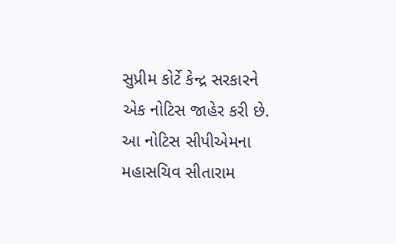સુપ્રીમ કોર્ટે કેન્દ્ર સરકારને એક નોટિસ જાહેર કરી છે. આ નોટિસ સીપીએમના મહાસચિવ સીતારામ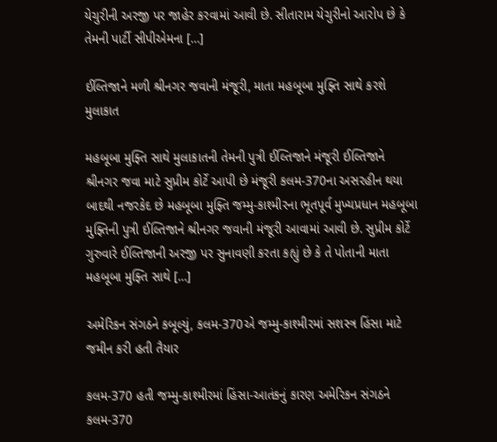યેચુરીની અરજી પર જાહેર કરવામાં આવી છે. સીતારામ યેચુરીનો આરોપ છે કે તેમની પાર્ટી સીપીએમના […]

ઈલ્તિજાને મળી શ્રીનગર જવાની મંજૂરી, માતા મહબૂબા મુફ્તિ સાથે કરશે મુલાકાત

મહબૂબા મુફ્તિ સાથે મુલાકાતની તેમની પુત્રી ઈલ્તિજાને મંજૂરી ઈલ્તિજાને શ્રીનગર જવા માટે સુપ્રીમ કોર્ટે આપી છે મંજૂરી કલમ-370ના અસરહીન થયા બાદથી નજરકેદ છે મહબૂબા મુફ્તિ જમ્મુ-કાશ્મીરના ભૂતપૂર્વ મુખ્યપ્રધાન મહબૂબા મુફ્તિની પુત્રી ઈલ્તિજાને શ્રીનગર જવાની મંજૂરી આવામાં આવી છે. સુપ્રીમ કોર્ટે ગુરુવારે ઈલ્તિજાની અરજી પર સુનાવણી કરતા કહ્યું છે કે તે પોતાની માતા મહબૂબા મુફ્તિ સાથે […]

અમેરિકન સંગઠને કબૂલ્યું, કલમ-370એ જમ્મુ-કાશ્મીરમાં સશસ્ત્ર હિંસા માટે જમીન કરી હતી તૈયાર

કલમ-370 હતી જમ્મુ-કાશ્મીરમાં હિંસા-આતંકનું કારણ અમેરિકન સંગઠને કલમ-370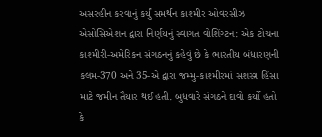અસરહીન કરવાનું કર્યું સમર્થન કાશ્મીર ઓવરસીઝ એસોસિએશન દ્વારા નિર્ણયનું સ્વાગત વોશિંગ્ટન: એક ટોચના કાશ્મીરી-અમેરિકન સંગઠનનું કહેવું છે કે ભારતીય બંધારણની કલમ-370 અને 35-એ દ્વારા જમ્મુ-કાશ્મીરમાં સશસ્ત્ર હિંસા માટે જમીન તૈયાર થઈ હતી. બુધવારે સંગઠને દાવો કર્યો હતો કે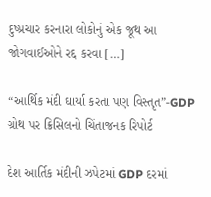દુષ્પ્રચાર કરનારા લોકોનું એક જૂથ આ જોગવાઈઓને રદ્દ કરવા […]

“આર્થિક મંદી ઘાર્યા કરતા પણ વિસ્તૃત”-GDP ગ્રોથ પર ક્રિસિલનો ચિંતાજનક રિપોર્ટ

દેશ આર્તિક મંદીની ઝપેટમાં GDP દરમાં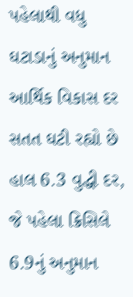પહેલાથી વધુ ઘટાડાનું અનુમાન આર્થિક વિકાસ દર સતત ઘટી રહ્યો છે હાલ 6.3 વુદ્ધી દર, જે પહેલા ક્રિસિલે 6.9નું અનુમાન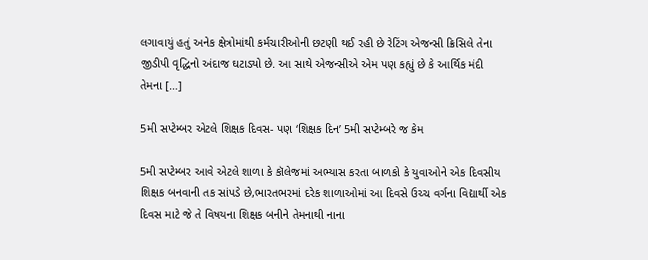લગાવાયું હતું અનેક ક્ષેત્રોમાંથી કર્મચારીઓની છટણી થઈ રહી છે રેટિંગ એજન્સી ક્રિસિલે તેના જીડીપી વૃદ્ધિનો અંદાજ ઘટાડ્યો છે. આ સાથે એજન્સીએ એમ પણ કહ્યું છે કે આર્થિક મંદી તેમના […]

5મી સપ્ટેમ્બર એટલે શિક્ષક દિવસ- પણ ‘શિક્ષક દિન’ 5મી સપ્ટેમ્બરે જ કેમ

5મી સપ્ટેમ્બર આવે એટલે શાળા કે કૉલેજમાં અભ્યાસ કરતા બાળકો કે યુવાઓને એક દિવસીય શિક્ષક બનવાની તક સાંપડે છે,ભારતભરમાં દરેક શાળાઓમાં આ દિવસે ઉચ્ચ વર્ગના વિદ્યાર્થી એક દિવસ માટે જે તે વિષયના શિક્ષક બનીને તેમનાથી નાના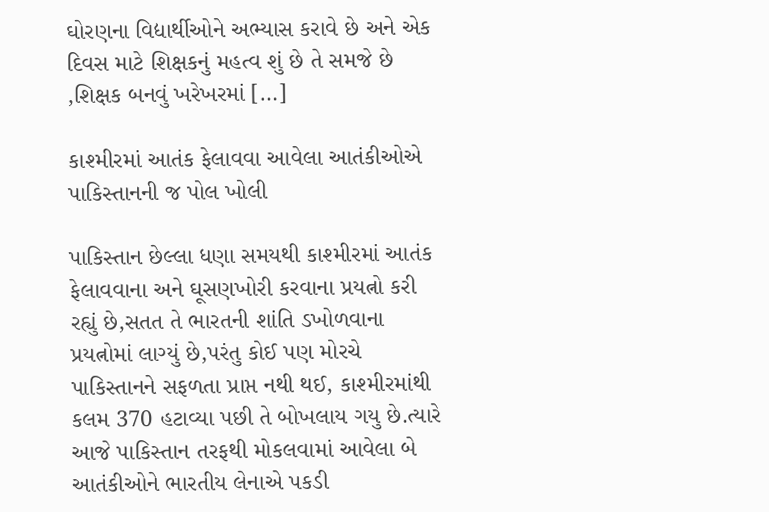ઘોરણના વિદ્યાર્થીઓને અભ્યાસ કરાવે છે અને એક દિવસ માટે શિક્ષકનું મહત્વ શું છે તે સમજે છે ,શિક્ષક બનવું ખરેખરમાં […]

કાશ્મીરમાં આતંક ફેલાવવા આવેલા આતંકીઓએ પાકિસ્તાનની જ પોલ ખોલી

પાકિસ્તાન છેલ્લા ધણા સમયથી કાશ્મીરમાં આતંક ફેલાવવાના અને ઘૂસણખોરી કરવાના પ્રયત્નો કરી રહ્યું છે,સતત તે ભારતની શાંતિ ડખોળવાના પ્રયત્નોમાં લાગ્યું છે,પરંતુ કોઈ પણ મોરચે પાકિસ્તાનને સફળતા પ્રાપ્ત નથી થઈ, કાશ્મીરમાંથી કલમ 370 હટાવ્યા પછી તે બોખલાય ગયુ છે.ત્યારે આજે પાકિસ્તાન તરફથી મોકલવામાં આવેલા બે આતંકીઓને ભારતીય લેનાએ પકડી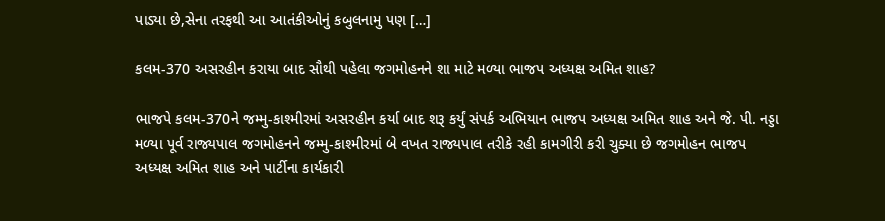પાડ્યા છે,સેના તરફથી આ આતંકીઓનું કબુલનામુ પણ […]

કલમ-370 અસરહીન કરાયા બાદ સૌથી પહેલા જગમોહનને શા માટે મળ્યા ભાજપ અધ્યક્ષ અમિત શાહ?

ભાજપે કલમ-370ને જમ્મુ-કાશ્મીરમાં અસરહીન કર્યા બાદ શરૂ કર્યું સંપર્ક અભિયાન ભાજપ અધ્યક્ષ અમિત શાહ અને જે. પી. નડ્ડા મળ્યા પૂર્વ રાજ્યપાલ જગમોહનને જમ્મુ-કાશ્મીરમાં બે વખત રાજ્યપાલ તરીકે રહી કામગીરી કરી ચુક્યા છે જગમોહન ભાજપ અધ્યક્ષ અમિત શાહ અને પાર્ટીના કાર્યકારી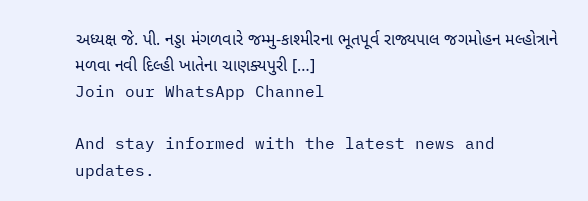અધ્યક્ષ જે. પી. નડ્ડા મંગળવારે જમ્મુ-કાશ્મીરના ભૂતપૂર્વ રાજ્યપાલ જગમોહન મલ્હોત્રાને મળવા નવી દિલ્હી ખાતેના ચાણક્યપુરી […]
Join our WhatsApp Channel

And stay informed with the latest news and updates.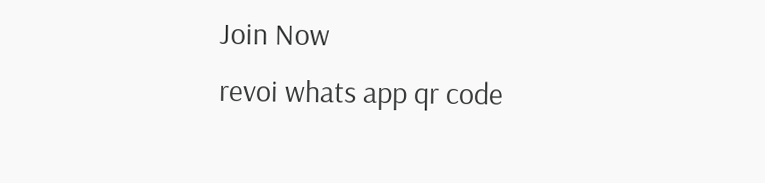Join Now
revoi whats app qr code